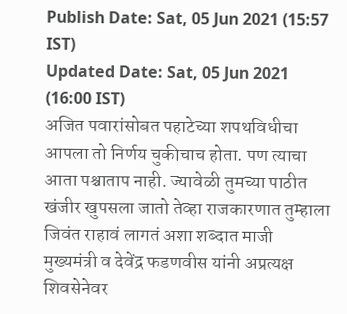Publish Date: Sat, 05 Jun 2021 (15:57 IST)
Updated Date: Sat, 05 Jun 2021 (16:00 IST)
अजित पवारांसोबत पहाटेच्या शपथविधीचा आपला तो निर्णय चुकीचाच होता. पण त्याचा आता पश्चाताप नाही. ज्यावेळी तुमच्या पाठीत खंजीर खुपसला जातो तेव्हा राजकारणात तुम्हाला जिवंत राहावं लागतं अशा शब्दात माजी मुख्यमंत्री व देवेंद्र फडणवीस यांनी अप्रत्यक्ष शिवसेनेवर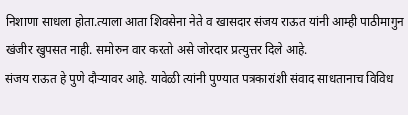निशाणा साधला होता.त्याला आता शिवसेना नेते व खासदार संजय राऊत यांनी आम्ही पाठीमागुन खंजीर खुपसत नाही. समोरुन वार करतो असे जोरदार प्रत्युत्तर दिले आहे.
संजय राऊत हे पुणे दौऱ्यावर आहे. यावेळी त्यांनी पुण्यात पत्रकारांशी संवाद साधतानाच विविध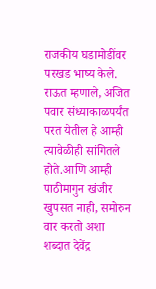राजकीय घडामोडींवर परखड भाष्य केले. राऊत म्हणाले, अजित पवार संध्याकाळपर्यंत परत येतील हे आम्ही त्यावेळीही सांगितले होते.आणि आम्ही पाठीमागुन खंजीर खुपसत नाही, समोरुन वार करतो अशा शब्दात देवेंद्र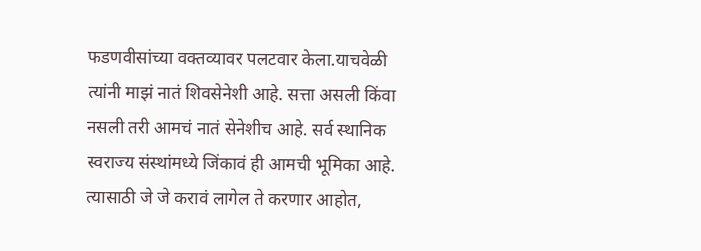फडणवीसांच्या वक्तव्यावर पलटवार केला.याचवेळी त्यांनी माझं नातं शिवसेनेशी आहे. सत्ता असली किंवा नसली तरी आमचं नातं सेनेशीच आहे. सर्व स्थानिक स्वराज्य संस्थांमध्ये जिंकावं ही आमची भूमिका आहे. त्यासाठी जे जे करावं लागेल ते करणार आहोत,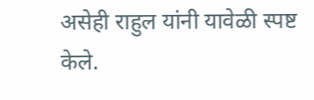असेही राहुल यांनी यावेळी स्पष्ट केले.